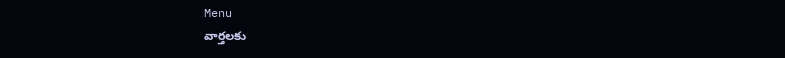Menu
వార్తలకు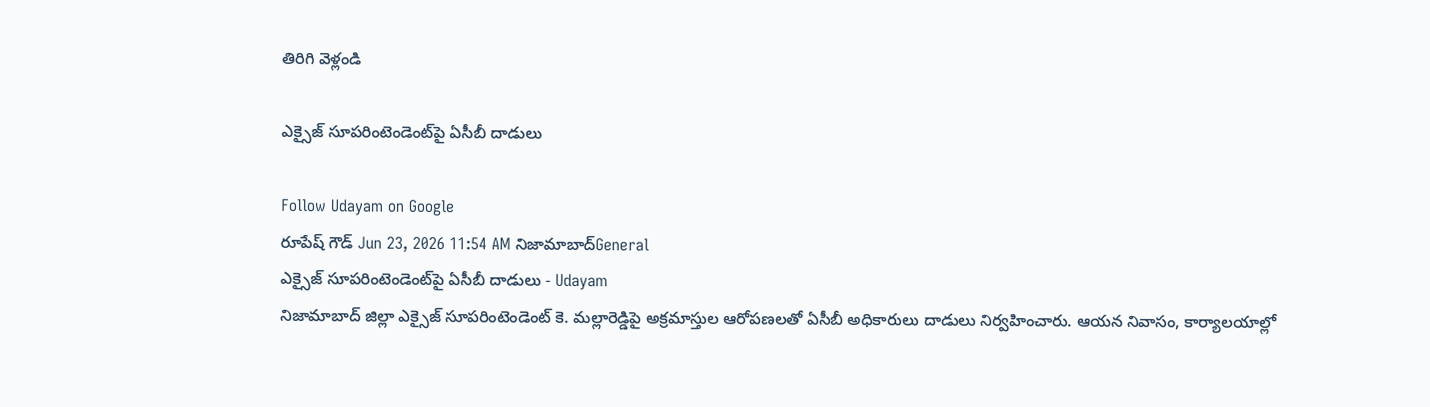తిరిగి వెళ్లండి

ఎక్సైజ్ సూపరింటెండెంట్‌పై ఏసీబీ దాడులు

Follow Udayam on Google
రూపేష్ గౌడ్ Jun 23, 2026 11:54 AM నిజామాబాద్General
ఎక్సైజ్ సూపరింటెండెంట్‌పై ఏసీబీ దాడులు - Udayam
నిజామాబాద్ జిల్లా ఎక్సైజ్ సూపరింటెండెంట్ కె. మల్లారెడ్డిపై అక్రమాస్తుల ఆరోపణలతో ఏసీబీ అధికారులు దాడులు నిర్వహించారు. ఆయన నివాసం, కార్యాలయాల్లో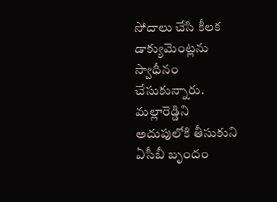సోదాలు చేసి కీలక డాక్యుమెంట్లను స్వాధీనం చేసుకున్నారు. మల్లారెడ్డిని అదుపులోకి తీసుకుని ఏసీబీ బృందం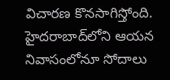విచారణ కొనసాగిస్తోంది. హైదరాబాద్‌లోని ఆయన నివాసంలోనూ సోదాలు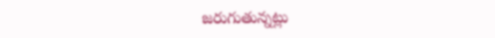జరుగుతున్నట్లు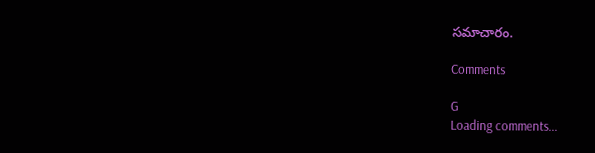సమాచారం.

Comments

G
Loading comments...